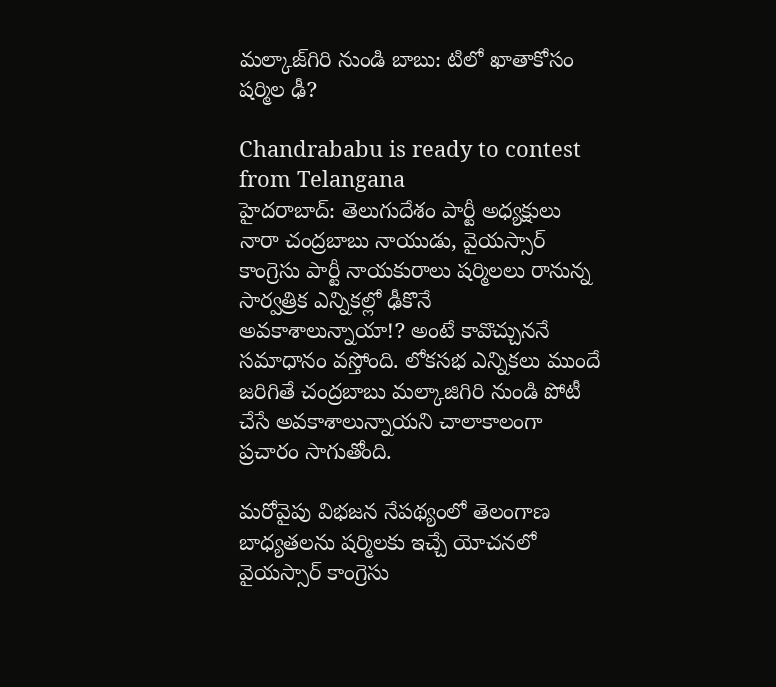మల్కాజ్‌గిరి నుండి బాబు: టిలో ఖాతాకోసం షర్మిల ఢీ?

Chandrababu is ready to contest from Telangana
హైదరాబాద్: తెలుగుదేశం పార్టీ అధ్యక్షులు నారా చంద్రబాబు నాయుడు, వైయస్సార్ కాంగ్రెసు పార్టీ నాయకురాలు షర్మిలలు రానున్న సార్వత్రిక ఎన్నికల్లో ఢీకొనే అవకాశాలున్నాయా!? అంటే కావొచ్చుననే సమాధానం వస్తోంది. లోకసభ ఎన్నికలు ముందే జరిగితే చంద్రబాబు మల్కాజిగిరి నుండి పోటీ చేసే అవకాశాలున్నాయని చాలాకాలంగా ప్రచారం సాగుతోంది.

మరోవైపు విభజన నేపథ్యంలో తెలంగాణ బాధ్యతలను షర్మిలకు ఇచ్చే యోచనలో వైయస్సార్ కాంగ్రెసు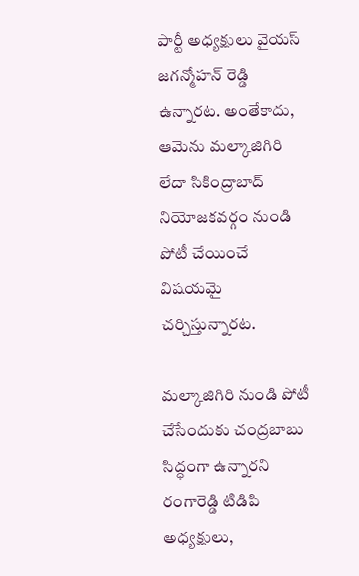పార్టీ అధ్యక్షులు వైయస్ జగన్మోహన్ రెడ్డి ఉన్నారట. అంతేకాదు, ఆమెను మల్కాజిగిరి లేదా సికింద్రాబాద్ నియోజకవర్గం నుండి పోటీ చేయించే విషయమై చర్చిస్తున్నారట.

మల్కాజిగిరి నుండి పోటీ చేసేందుకు చంద్రబాబు సిద్ధంగా ఉన్నారని రంగారెడ్డి టిడిపి అధ్యక్షులు,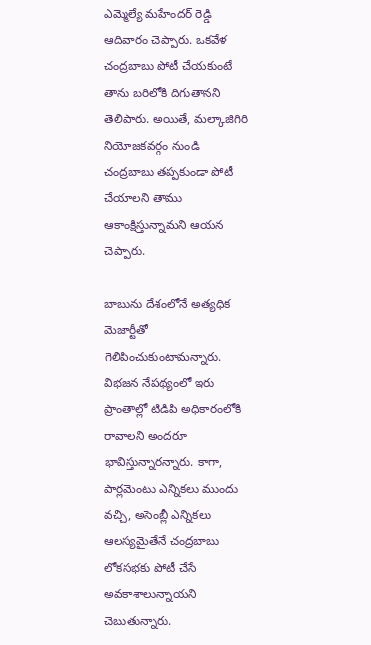ఎమ్మెల్యే మహేందర్ రెడ్డి ఆదివారం చెప్పారు. ఒకవేళ చంద్రబాబు పోటీ చేయకుంటే తాను బరిలోకి దిగుతానని తెలిపారు. అయితే, మల్కాజిగిరి నియోజకవర్గం నుండి చంద్రబాబు తప్పకుండా పోటీ చేయాలని తాము ఆకాంక్షిస్తున్నామని ఆయన చెప్పారు.

బాబును దేశంలోనే అత్యధిక మెజార్టీతో గెలిపించుకుంటామన్నారు. విభజన నేపథ్యంలో ఇరు ప్రాంతాల్లో టిడిపి అధికారంలోకి రావాలని అందరూ భావిస్తున్నారన్నారు. కాగా, పార్లమెంటు ఎన్నికలు ముందు వచ్చి, అసెంబ్లీ ఎన్నికలు ఆలస్యమైతేనే చంద్రబాబు లోకసభకు పోటీ చేసే అవకాశాలున్నాయని చెబుతున్నారు.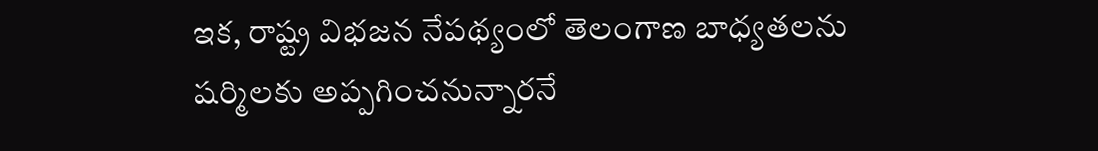ఇక, రాష్ట్ర విభజన నేపథ్యంలో తెలంగాణ బాధ్యతలను షర్మిలకు అప్పగించనున్నారనే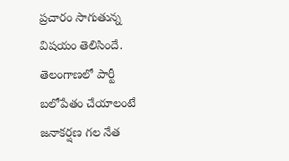ప్రచారం సాగుతున్న విషయం తెలిసిందే. తెలంగాణలో పార్టీ బలోపేతం చేయాలంటే జనాకర్షణ గల నేత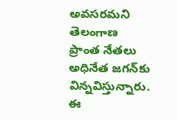అవసరమని తెలంగాణ ప్రాంత నేతలు అధినేత జగన్‌కు విన్నవిస్తున్నారు. ఈ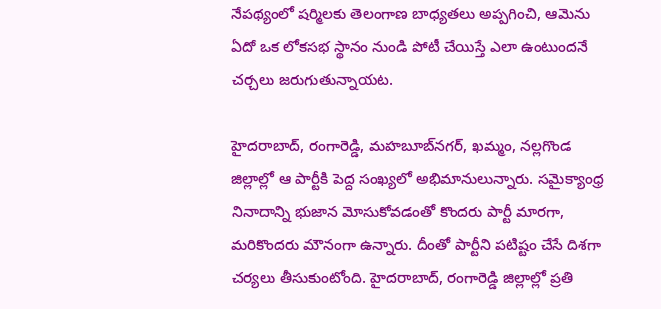నేపథ్యంలో షర్మిలకు తెలంగాణ బాధ్యతలు అప్పగించి, ఆమెను ఏదో ఒక లోకసభ స్థానం నుండి పోటీ చేయిస్తే ఎలా ఉంటుందనే చర్చలు జరుగుతున్నాయట.

హైదరాబాద్, రంగారెడ్డి, మహబూబ్‌నగర్, ఖమ్మం, నల్లగొండ జిల్లాల్లో ఆ పార్టీకి పెద్ద సంఖ్యలో అభిమానులున్నారు. సమైక్యాంధ్ర నినాదాన్ని భుజాన మోసుకోవడంతో కొందరు పార్టీ మారగా, మరికొందరు మౌనంగా ఉన్నారు. దీంతో పార్టీని పటిష్టం చేసే దిశగా చర్యలు తీసుకుంటోంది. హైదరాబాద్, రంగారెడ్డి జిల్లాల్లో ప్రతి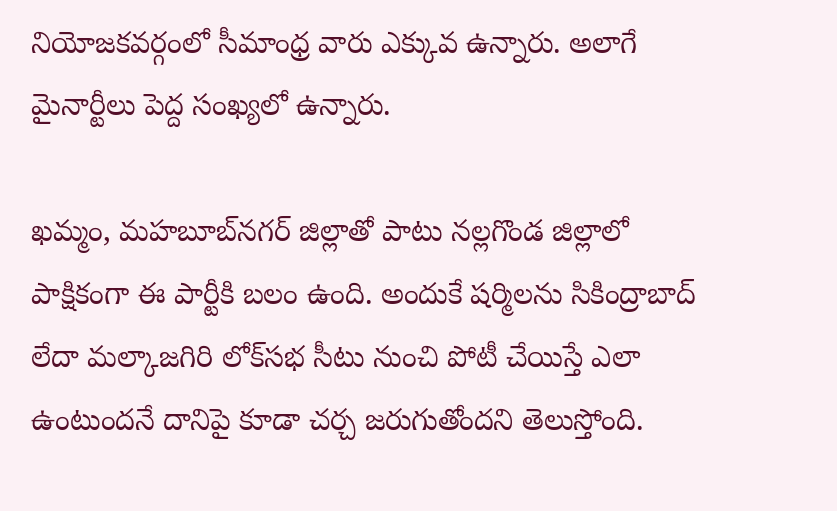నియోజకవర్గంలో సీమాంధ్ర వారు ఎక్కువ ఉన్నారు. అలాగే మైనార్టీలు పెద్ద సంఖ్యలో ఉన్నారు.

ఖమ్మం, మహబూబ్‌నగర్ జిల్లాతో పాటు నల్లగొండ జిల్లాలో పాక్షికంగా ఈ పార్టీకి బలం ఉంది. అందుకే షర్మిలను సికింద్రాబాద్ లేదా మల్కాజగిరి లోక్‌సభ సీటు నుంచి పోటీ చేయిస్తే ఎలా ఉంటుందనే దానిపై కూడా చర్చ జరుగుతోందని తెలుస్తోంది.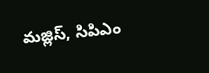మజ్లిస్, సిపిఎం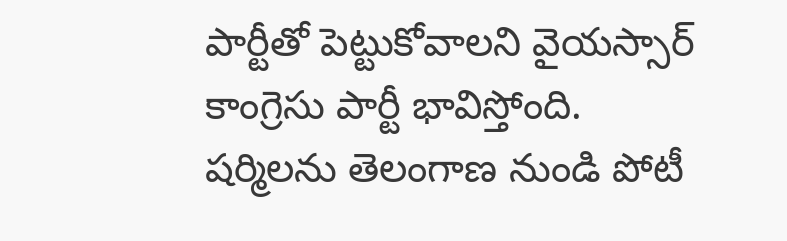పార్టీతో పెట్టుకోవాలని వైయస్సార్ కాంగ్రెసు పార్టీ భావిస్తోంది. షర్మిలను తెలంగాణ నుండి పోటీ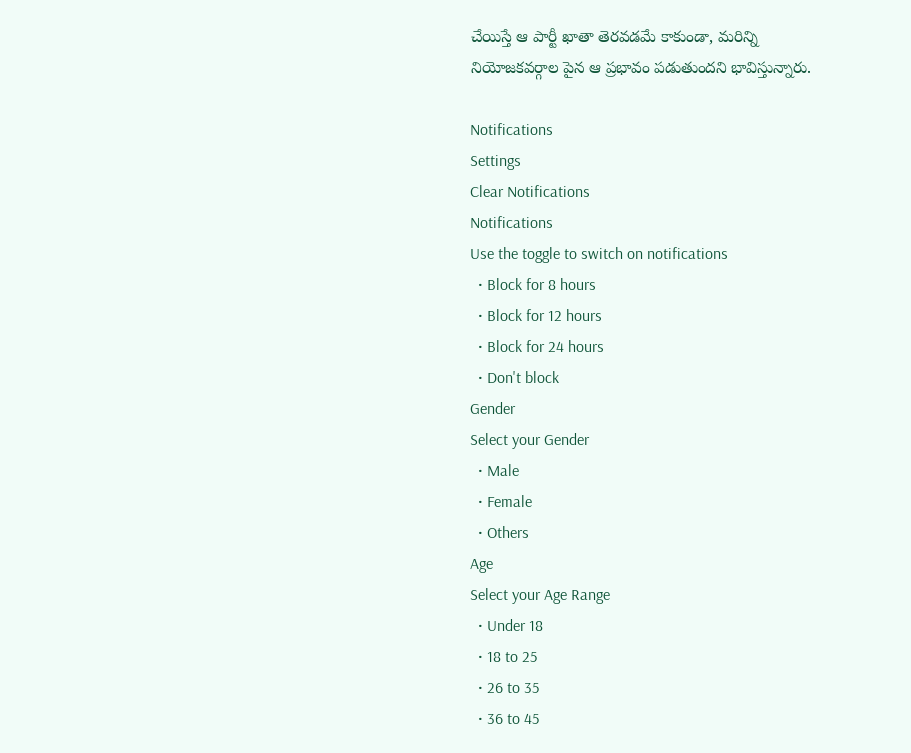చేయిస్తే ఆ పార్టీ ఖాతా తెరవడమే కాకుండా, మరిన్ని నియోజకవర్గాల పైన ఆ ప్రభావం పడుతుందని భావిస్తున్నారు.

Notifications
Settings
Clear Notifications
Notifications
Use the toggle to switch on notifications
  • Block for 8 hours
  • Block for 12 hours
  • Block for 24 hours
  • Don't block
Gender
Select your Gender
  • Male
  • Female
  • Others
Age
Select your Age Range
  • Under 18
  • 18 to 25
  • 26 to 35
  • 36 to 45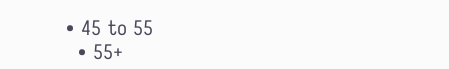• 45 to 55
  • 55+